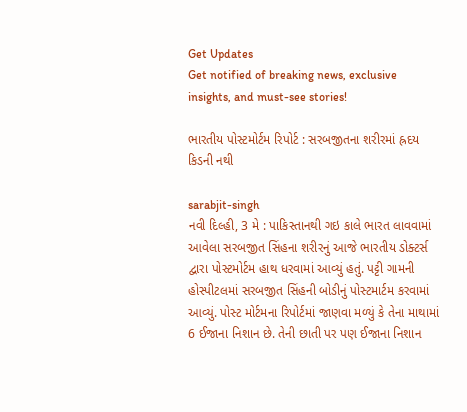Get Updates
Get notified of breaking news, exclusive insights, and must-see stories!

ભારતીય પોસ્ટમોર્ટમ રિપોર્ટ : સરબજીતના શરીરમાં હ્રદય કિડની નથી

sarabjit-singh
નવી દિલ્હી, 3 મે : પાકિસ્તાનથી ગઇ કાલે ભારત લાવવામાં આવેલા સરબજીત સિંહના શરીરનું આજે ભારતીય ડોક્ટર્સ દ્વારા પોસ્ટમોર્ટમ હાથ ધરવામાં આવ્યું હતું. પટ્ટી ગામની હોસ્પીટલમાં સરબજીત સિંહની બોડીનું પોસ્ટમાર્ટમ કરવામાં આવ્યું. પોસ્ટ મોર્ટમના રિપોર્ટમાં જાણવા મળ્યું કે તેના માથામાં 6 ઈજાના નિશાન છે. તેની છાતી પર પણ ઈજાના નિશાન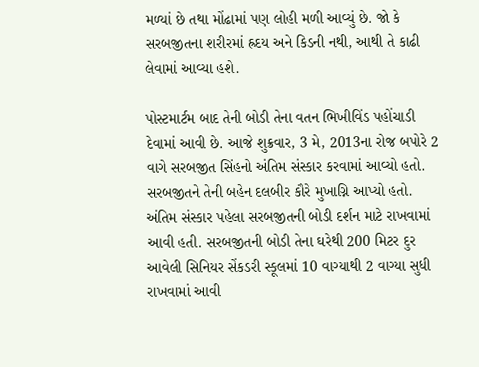મળ્યાં છે તથા મોંઢામાં પણ લોહી મળી આવ્યું છે. જો કે સરબજીતના શરીરમાં હ્રદય અને કિડની નથી, આથી તે કાઢી લેવામાં આવ્યા હશે.

પોસ્ટમાર્ટમ બાદ તેની બોડી તેના વતન ભિખીવિંડ પહોંચાડી દેવામાં આવી છે. આજે શુક્રવાર, 3 મે, 2013ના રોજ બપોરે 2 વાગે સરબજીત સિંહનો અંતિમ સંસ્કાર કરવામાં આવ્યો હતો. સરબજીતને તેની બહેન દલબીર કૌરે મુખાગ્નિ આપ્યો હતો. અંતિમ સંસ્કાર પહેલા સરબજીતની બોડી દર્શન માટે રાખવામાં આવી હતી. સરબજીતની બોડી તેના ઘરેથી 200 મિટર દુર આવેલી સિનિયર સેંકડરી સ્કૂલમાં 10 વાગ્યાથી 2 વાગ્યા સુધી રાખવામાં આવી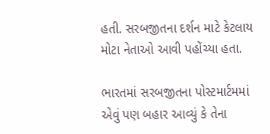હતી. સરબજીતના દર્શન માટે કેટલાય મોટા નેતાઓ આવી પહોંચ્યા હતા.

ભારતમાં સરબજીતના પોસ્ટમાર્ટમમાં એવું પણ બહાર આવ્યું કે તેના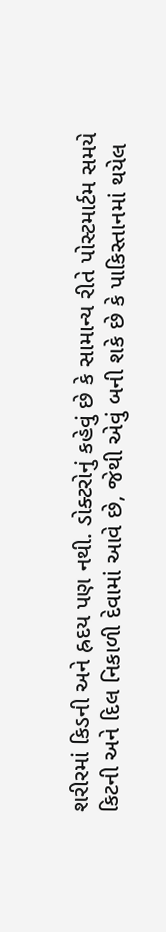શરીરમાં કિડની અને હ્રદય પણ નથી. ડોક્ટરોનું કહેવું છે કે સામાન્ય રીતે પોસ્ટમાર્ટમ સમયે કિટની અને દિલ નિકાળી દેવામાં આવે છે, જેથી એવું બની શકે છે કે પાકિસ્તાનમાં થયેલ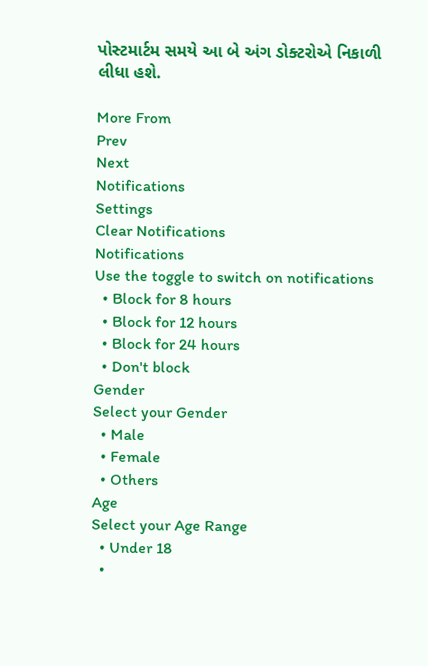પોસ્ટમાર્ટમ સમયે આ બે અંગ ડોક્ટરોએ નિકાળી લીધા હશે.

More From
Prev
Next
Notifications
Settings
Clear Notifications
Notifications
Use the toggle to switch on notifications
  • Block for 8 hours
  • Block for 12 hours
  • Block for 24 hours
  • Don't block
Gender
Select your Gender
  • Male
  • Female
  • Others
Age
Select your Age Range
  • Under 18
  •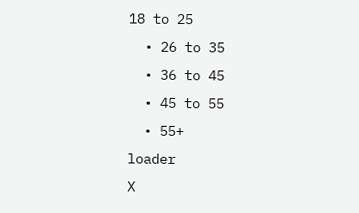18 to 25
  • 26 to 35
  • 36 to 45
  • 45 to 55
  • 55+
loader
X